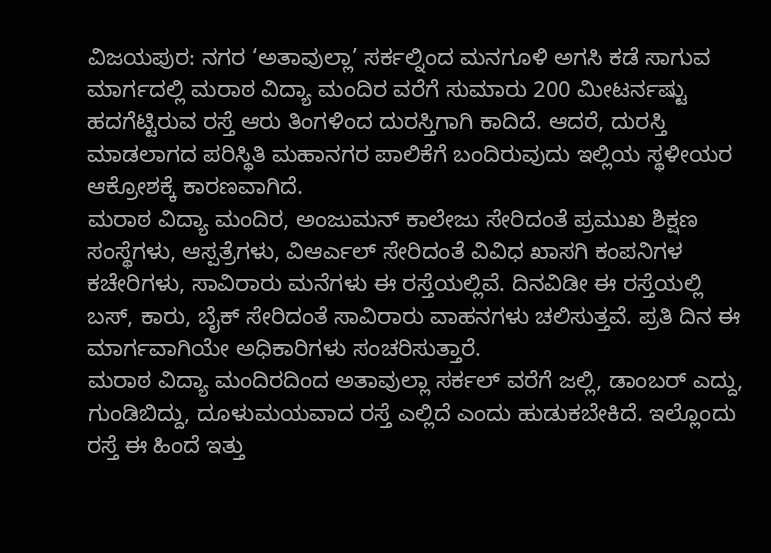ವಿಜಯಪುರ: ನಗರ ‘ಅತಾವುಲ್ಲಾ’ ಸರ್ಕಲ್ನಿಂದ ಮನಗೂಳಿ ಅಗಸಿ ಕಡೆ ಸಾಗುವ ಮಾರ್ಗದಲ್ಲಿ ಮರಾಠ ವಿದ್ಯಾ ಮಂದಿರ ವರೆಗೆ ಸುಮಾರು 200 ಮೀಟರ್ನಷ್ಟು ಹದಗೆಟ್ಟಿರುವ ರಸ್ತೆ ಆರು ತಿಂಗಳಿಂದ ದುರಸ್ತಿಗಾಗಿ ಕಾದಿದೆ. ಆದರೆ, ದುರಸ್ತಿ ಮಾಡಲಾಗದ ಪರಿಸ್ಥಿತಿ ಮಹಾನಗರ ಪಾಲಿಕೆಗೆ ಬಂದಿರುವುದು ಇಲ್ಲಿಯ ಸ್ಥಳೀಯರ ಆಕ್ರೋಶಕ್ಕೆ ಕಾರಣವಾಗಿದೆ.
ಮರಾಠ ವಿದ್ಯಾ ಮಂದಿರ, ಅಂಜುಮನ್ ಕಾಲೇಜು ಸೇರಿದಂತೆ ಪ್ರಮುಖ ಶಿಕ್ಷಣ ಸಂಸ್ಥೆಗಳು, ಆಸ್ಪತ್ರೆಗಳು, ವಿಆರ್ಎಲ್ ಸೇರಿದಂತೆ ವಿವಿಧ ಖಾಸಗಿ ಕಂಪನಿಗಳ ಕಚೇರಿಗಳು, ಸಾವಿರಾರು ಮನೆಗಳು ಈ ರಸ್ತೆಯಲ್ಲಿವೆ. ದಿನವಿಡೀ ಈ ರಸ್ತೆಯಲ್ಲಿ ಬಸ್, ಕಾರು, ಬೈಕ್ ಸೇರಿದಂತೆ ಸಾವಿರಾರು ವಾಹನಗಳು ಚಲಿಸುತ್ತವೆ. ಪ್ರತಿ ದಿನ ಈ ಮಾರ್ಗವಾಗಿಯೇ ಅಧಿಕಾರಿಗಳು ಸಂಚರಿಸುತ್ತಾರೆ.
ಮರಾಠ ವಿದ್ಯಾ ಮಂದಿರದಿಂದ ಅತಾವುಲ್ಲಾ ಸರ್ಕಲ್ ವರೆಗೆ ಜಲ್ಲಿ, ಡಾಂಬರ್ ಎದ್ದು, ಗುಂಡಿಬಿದ್ದು, ದೂಳುಮಯವಾದ ರಸ್ತೆ ಎಲ್ಲಿದೆ ಎಂದು ಹುಡುಕಬೇಕಿದೆ. ಇಲ್ಲೊಂದು ರಸ್ತೆ ಈ ಹಿಂದೆ ಇತ್ತು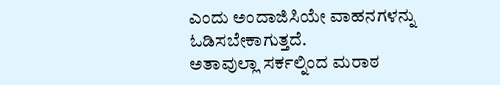ಎಂದು ಅಂದಾಜಿಸಿಯೇ ವಾಹನಗಳನ್ನು ಓಡಿಸಬೇಕಾಗುತ್ತದೆ.
ಅತಾವುಲ್ಲಾ ಸರ್ಕಲ್ನಿಂದ ಮರಾಠ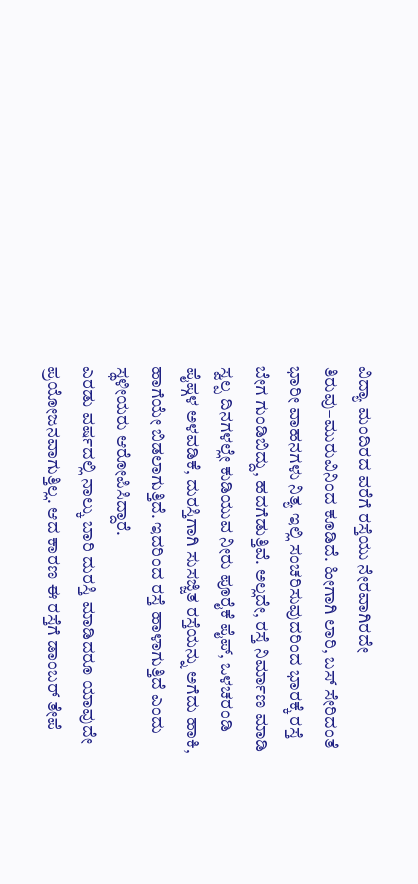ವಿದ್ಯಾ ಮಂದಿರದ ವರೆಗೆ ರಸ್ತೆಯು ನೇರವಾಗಿರದೇ ತಿರುವು–ಮುರುವಿನಿಂದ ಕೂಡಿದೆ. ಹೀಗಾಗಿ ಲಾರಿ, ಬಸ್ ಸೇರಿದಂತೆ ಭಾರೀ ವಾಹನಗಳು ನಿತ್ಯ ಇಲ್ಲಿ ಸಂಚರಿಸುವುದರಿಂದ ಭಾರಕ್ಕೆ ರಸ್ತೆ ಬೇಗ ಗುಂಡಿಬಿದ್ದು, ಹದಗೆಡುತ್ತಿವೆ. ಅಲ್ಲದೇ, ರಸ್ತೆ ನಿರ್ಮಾಣ ಮಾಡಿ ಸ್ವಲ್ಪ ದಿನಗಳಲ್ಲೇ ಕುಡಿಯುವ ನೀರು ಪೂರೈಕೆ ಪೈಪ್, ಒಳಚರಂಡಿ ಪೈಪ್ಗಳ ಅಳವಡಿಕೆ, ದುರಸ್ತಿಗಾಗಿ ಸುಸಜ್ಜಿತ ರಸ್ತೆಯನ್ನು ಅಗೆದು ಹಾಕಿ, ಹಾಗೆಯೇ ಬಿಡಲಾಗುತ್ತಿದೆ. ಇದರಿಂದ ರಸ್ತೆ ಹಾಳಾಗುತ್ತಿದೆ ಎಂದು ಸ್ಥಳೀಯರು ಆರೋಪಿಸಿದ್ದಾರೆ.
ಎರಡು ವರ್ಷದಲ್ಲಿ ನಾಲ್ಕು ಬಾರಿ ದುರಸ್ತಿ ಮಾಡಿದರೂ ಯಾವುದೇ ಪ್ರಯೋಜನವಾಗುತ್ತಿಲ್ಲ. ಆದ ಕಾರಣ ಈ ರಸ್ತೆಗೆ ಡಾಂಬರ್ ತೇಪೆ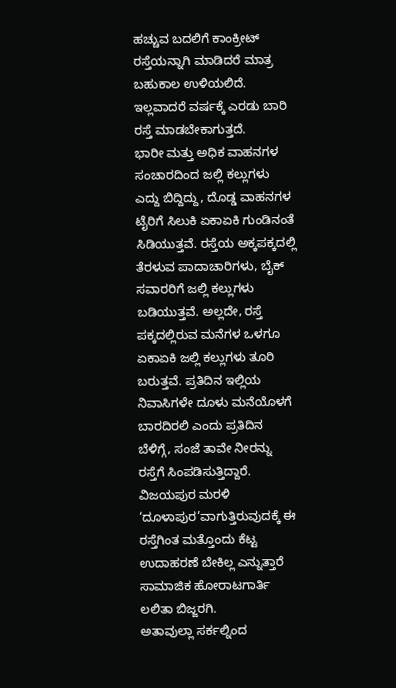ಹಚ್ಚುವ ಬದಲಿಗೆ ಕಾಂಕ್ರೀಟ್ ರಸ್ತೆಯನ್ನಾಗಿ ಮಾಡಿದರೆ ಮಾತ್ರ ಬಹುಕಾಲ ಉಳಿಯಲಿದೆ. ಇಲ್ಲವಾದರೆ ವರ್ಷಕ್ಕೆ ಎರಡು ಬಾರಿ ರಸ್ತೆ ಮಾಡಬೇಕಾಗುತ್ತದೆ.
ಭಾರೀ ಮತ್ತು ಅಧಿಕ ವಾಹನಗಳ ಸಂಚಾರದಿಂದ ಜಲ್ಲಿ ಕಲ್ಲುಗಳು ಎದ್ದು ಬಿದ್ದಿದ್ದು, ದೊಡ್ಡ ವಾಹನಗಳ ಟೈರಿಗೆ ಸಿಲುಕಿ ಏಕಾಏಕಿ ಗುಂಡಿನಂತೆ ಸಿಡಿಯುತ್ತವೆ. ರಸ್ತೆಯ ಅಕ್ಕಪಕ್ಕದಲ್ಲಿ ತೆರಳುವ ಪಾದಾಚಾರಿಗಳು, ಬೈಕ್ ಸವಾರರಿಗೆ ಜಲ್ಲಿ ಕಲ್ಲುಗಳು ಬಡಿಯುತ್ತವೆ. ಅಲ್ಲದೇ, ರಸ್ತೆ ಪಕ್ಕದಲ್ಲಿರುವ ಮನೆಗಳ ಒಳಗೂ ಏಕಾಏಕಿ ಜಲ್ಲಿ ಕಲ್ಲುಗಳು ತೂರಿ ಬರುತ್ತವೆ. ಪ್ರತಿದಿನ ಇಲ್ಲಿಯ ನಿವಾಸಿಗಳೇ ದೂಳು ಮನೆಯೊಳಗೆ ಬಾರದಿರಲಿ ಎಂದು ಪ್ರತಿದಿನ ಬೆಳಿಗ್ಗೆ, ಸಂಜೆ ತಾವೇ ನೀರನ್ನು ರಸ್ತೆಗೆ ಸಿಂಪಡಿಸುತ್ತಿದ್ದಾರೆ.
ವಿಜಯಪುರ ಮರಳಿ ‘ದೂಳಾಪುರ’ವಾಗುತ್ತಿರುವುದಕ್ಕೆ ಈ ರಸ್ತೆಗಿಂತ ಮತ್ತೊಂದು ಕೆಟ್ಟ ಉದಾಹರಣೆ ಬೇಕಿಲ್ಲ ಎನ್ನುತ್ತಾರೆ ಸಾಮಾಜಿಕ ಹೋರಾಟಗಾರ್ತಿ ಲಲಿತಾ ಬಿಜ್ಜರಗಿ.
ಅತಾವುಲ್ಲಾ ಸರ್ಕಲ್ನಿಂದ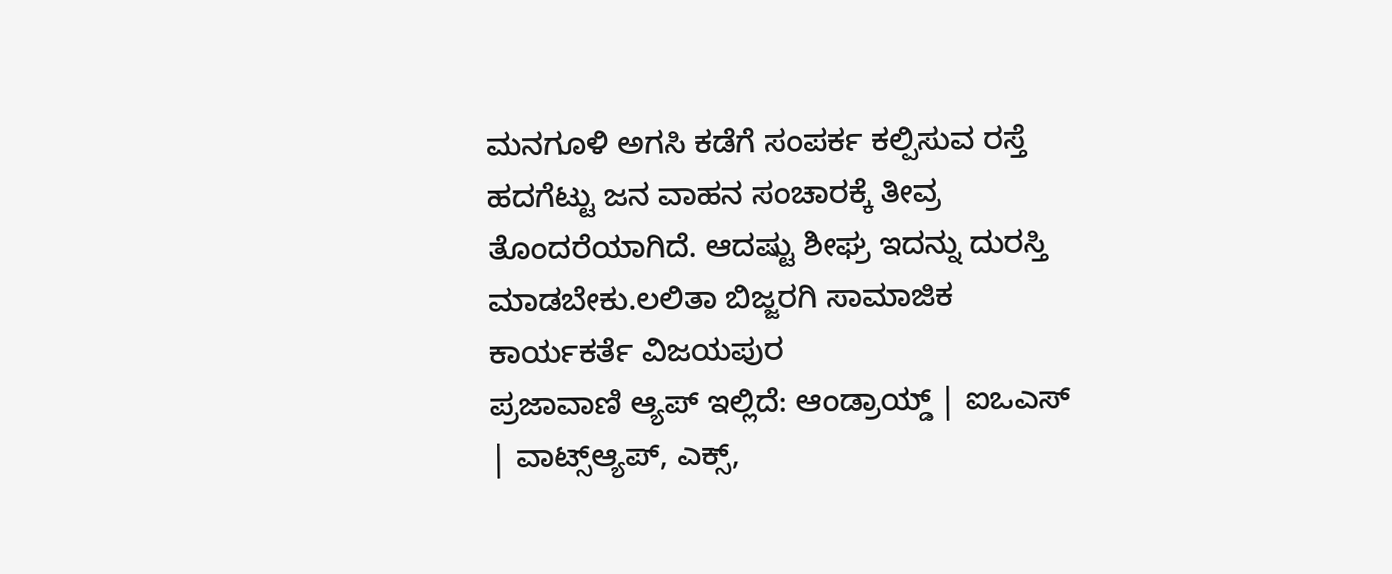ಮನಗೂಳಿ ಅಗಸಿ ಕಡೆಗೆ ಸಂಪರ್ಕ ಕಲ್ಪಿಸುವ ರಸ್ತೆ ಹದಗೆಟ್ಟು ಜನ ವಾಹನ ಸಂಚಾರಕ್ಕೆ ತೀವ್ರ ತೊಂದರೆಯಾಗಿದೆ. ಆದಷ್ಟು ಶೀಘ್ರ ಇದನ್ನು ದುರಸ್ತಿ ಮಾಡಬೇಕು.ಲಲಿತಾ ಬಿಜ್ಜರಗಿ ಸಾಮಾಜಿಕ ಕಾರ್ಯಕರ್ತೆ ವಿಜಯಪುರ
ಪ್ರಜಾವಾಣಿ ಆ್ಯಪ್ ಇಲ್ಲಿದೆ: ಆಂಡ್ರಾಯ್ಡ್ | ಐಒಎಸ್ | ವಾಟ್ಸ್ಆ್ಯಪ್, ಎಕ್ಸ್,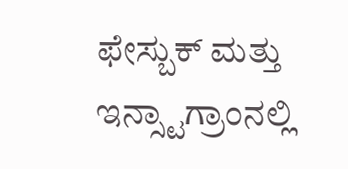ಫೇಸ್ಬುಕ್ ಮತ್ತು ಇನ್ಸ್ಟಾಗ್ರಾಂನಲ್ಲಿ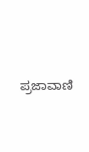ಪ್ರಜಾವಾಣಿ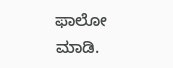ಫಾಲೋ ಮಾಡಿ.